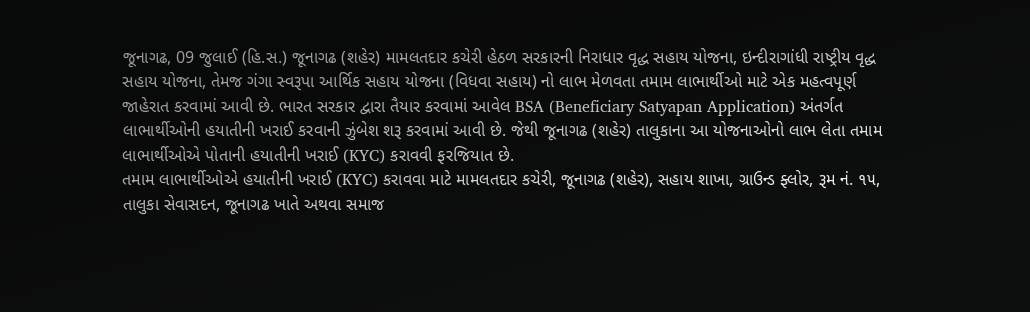જૂનાગઢ, 09 જુલાઈ (હિ.સ.) જૂનાગઢ (શહેર) મામલતદાર કચેરી હેઠળ સરકારની નિરાધાર વૃદ્ધ સહાય યોજના, ઇન્દીરાગાંધી રાષ્ટ્રીય વૃદ્ધ સહાય યોજના, તેમજ ગંગા સ્વરૂપા આર્થિક સહાય યોજના (વિધવા સહાય) નો લાભ મેળવતા તમામ લાભાર્થીઓ માટે એક મહત્વપૂર્ણ જાહેરાત કરવામાં આવી છે. ભારત સરકાર દ્વારા તૈયાર કરવામાં આવેલ BSA (Beneficiary Satyapan Application) અંતર્ગત લાભાર્થીઓની હયાતીની ખરાઈ કરવાની ઝુંબેશ શરૂ કરવામાં આવી છે. જેથી જૂનાગઢ (શહેર) તાલુકાના આ યોજનાઓનો લાભ લેતા તમામ લાભાર્થીઓએ પોતાની હયાતીની ખરાઈ (KYC) કરાવવી ફરજિયાત છે.
તમામ લાભાર્થીઓએ હયાતીની ખરાઈ (KYC) કરાવવા માટે મામલતદાર કચેરી, જૂનાગઢ (શહેર), સહાય શાખા, ગ્રાઉન્ડ ફ્લોર, રૂમ નં. ૧૫, તાલુકા સેવાસદન, જૂનાગઢ ખાતે અથવા સમાજ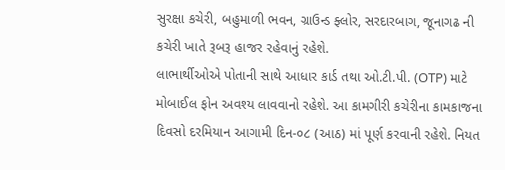સુરક્ષા કચેરી, બહુમાળી ભવન, ગ્રાઉન્ડ ફ્લોર, સરદારબાગ, જૂનાગઢ ની કચેરી ખાતે રૂબરૂ હાજર રહેવાનું રહેશે.
લાભાર્થીઓએ પોતાની સાથે આધાર કાર્ડ તથા ઓ.ટી.પી. (OTP) માટે મોબાઈલ ફોન અવશ્ય લાવવાનો રહેશે. આ કામગીરી કચેરીના કામકાજના દિવસો દરમિયાન આગામી દિન-૦૮ (આઠ) માં પૂર્ણ કરવાની રહેશે. નિયત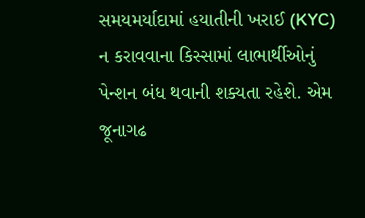સમયમર્યાદામાં હયાતીની ખરાઈ (KYC) ન કરાવવાના કિસ્સામાં લાભાર્થીઓનું પેન્શન બંધ થવાની શક્યતા રહેશે. એમ જૂનાગઢ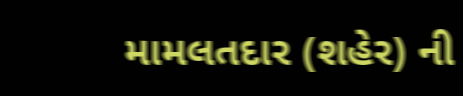મામલતદાર (શહેર) ની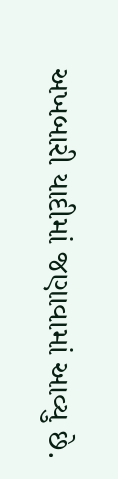અખબારી યાદીમાં જણાવામાં આવ્યુ છે.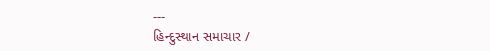---
હિન્દુસ્થાન સમાચાર /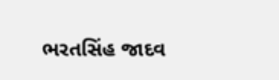ભરતસિંહ જાદવ